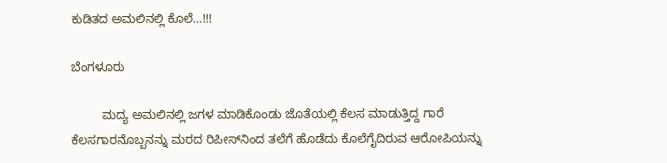ಕುಡಿತದ ಅಮಲಿನಲ್ಲಿ ಕೊಲೆ…!!!

ಬೆಂಗಳೂರು

         ಮದ್ಯ ಅಮಲಿನಲ್ಲಿ ಜಗಳ ಮಾಡಿಕೊಂಡು ಜೊತೆಯಲ್ಲಿ ಕೆಲಸ ಮಾಡುತ್ತಿದ್ದ ಗಾರೆ ಕೆಲಸಗಾರನೊಬ್ಬನನ್ನು ಮರದ ರಿಪೀಸ್‍ನಿಂದ ತಲೆಗೆ ಹೊಡೆದು ಕೊಲೆಗೈದಿರುವ ಆರೋಪಿಯನ್ನು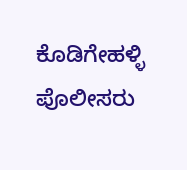ಕೊಡಿಗೇಹಳ್ಳಿ ಪೊಲೀಸರು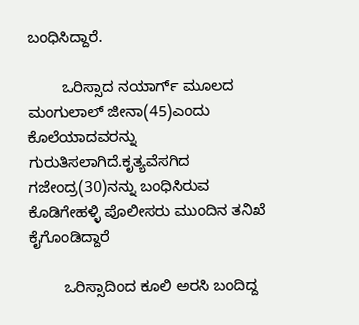ಬಂಧಿಸಿದ್ದಾರೆ.

        ಒರಿಸ್ಸಾದ ನಯಾರ್ಗ್ ಮೂಲದ ಮಂಗುಲಾಲ್ ಜೀನಾ(45)ಎಂದು ಕೊಲೆಯಾದವರನ್ನು ಗುರುತಿಸಲಾಗಿದೆ.ಕೃತ್ಯವೆಸಗಿದ ಗಜೇಂದ್ರ(30)ನನ್ನು ಬಂಧಿಸಿರುವ ಕೊಡಿಗೇಹಳ್ಳಿ ಪೊಲೀಸರು ಮುಂದಿನ ತನಿಖೆ ಕೈಗೊಂಡಿದ್ದಾರೆ

        ಒರಿಸ್ಸಾದಿಂದ ಕೂಲಿ ಅರಸಿ ಬಂದಿದ್ದ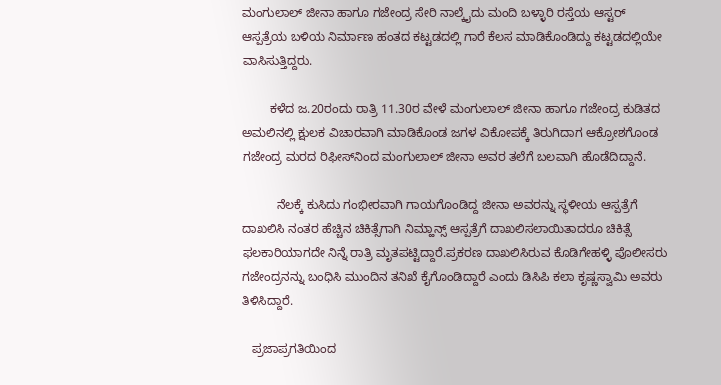ಮಂಗುಲಾಲ್ ಜೀನಾ ಹಾಗೂ ಗಜೇಂದ್ರ ಸೇರಿ ನಾಲ್ಕೈದು ಮಂದಿ ಬಳ್ಳಾರಿ ರಸ್ತೆಯ ಆಸ್ಟರ್ ಆಸ್ಪತ್ರೆಯ ಬಳಿಯ ನಿರ್ಮಾಣ ಹಂತದ ಕಟ್ಟಡದಲ್ಲಿ ಗಾರೆ ಕೆಲಸ ಮಾಡಿಕೊಂಡಿದ್ದು ಕಟ್ಟಡದಲ್ಲಿಯೇ ವಾಸಿಸುತ್ತಿದ್ದರು.

        ಕಳೆದ ಜ.20ರಂದು ರಾತ್ರಿ 11.30ರ ವೇಳೆ ಮಂಗುಲಾಲ್ ಜೀನಾ ಹಾಗೂ ಗಜೇಂದ್ರ ಕುಡಿತದ ಅಮಲಿನಲ್ಲಿ ಕ್ಷುಲಕ ವಿಚಾರವಾಗಿ ಮಾಡಿಕೊಂಡ ಜಗಳ ವಿಕೋಪಕ್ಕೆ ತಿರುಗಿದಾಗ ಆಕ್ರೋಶಗೊಂಡ ಗಜೇಂದ್ರ ಮರದ ರಿಫೀಸ್‍ನಿಂದ ಮಂಗುಲಾಲ್ ಜೀನಾ ಅವರ ತಲೆಗೆ ಬಲವಾಗಿ ಹೊಡೆದಿದ್ದಾನೆ.

          ನೆಲಕ್ಕೆ ಕುಸಿದು ಗಂಭೀರವಾಗಿ ಗಾಯಗೊಂಡಿದ್ದ ಜೀನಾ ಅವರನ್ನು ಸ್ಥಳೀಯ ಆಸ್ಪತ್ರೆಗೆ ದಾಖಲಿಸಿ ನಂತರ ಹೆಚ್ಚಿನ ಚಿಕಿತ್ಸೆಗಾಗಿ ನಿಮ್ಹಾನ್ಸ್ ಆಸ್ಪತ್ರೆಗೆ ದಾಖಲಿಸಲಾಯಿತಾದರೂ ಚಿಕಿತ್ಸೆ ಫಲಕಾರಿಯಾಗದೇ ನಿನ್ನೆ ರಾತ್ರಿ ಮೃತಪಟ್ಟಿದ್ದಾರೆ.ಪ್ರಕರಣ ದಾಖಲಿಸಿರುವ ಕೊಡಿಗೇಹಳ್ಳಿ ಪೊಲೀಸರು ಗಜೇಂದ್ರನನ್ನು ಬಂಧಿಸಿ ಮುಂದಿನ ತನಿಖೆ ಕೈಗೊಂಡಿದ್ದಾರೆ ಎಂದು ಡಿಸಿಪಿ ಕಲಾ ಕೃಷ್ಣಸ್ವಾಮಿ ಅವರು ತಿಳಿಸಿದ್ದಾರೆ.

   ಪ್ರಜಾಪ್ರಗತಿಯಿಂದ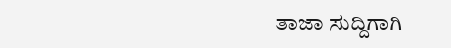ತಾಜಾ ಸುದ್ದಿಗಾಗಿ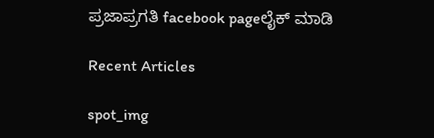ಪ್ರಜಾಪ್ರಗತಿ facebook pageಲೈಕ್ ಮಾಡಿ

Recent Articles

spot_img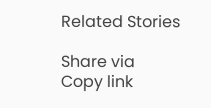Related Stories

Share via
Copy link